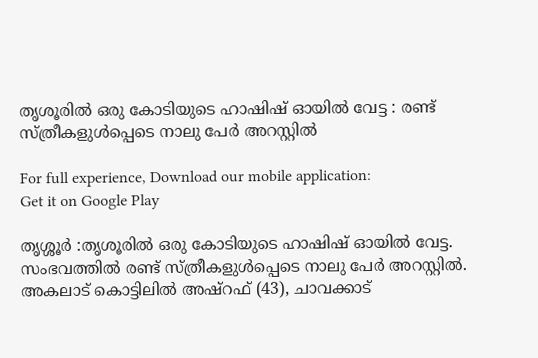തൃശൂരില്‍ ഒരു കോടിയുടെ ഹാഷിഷ് ഓയില്‍ വേട്ട : രണ്ട് സ്ത്രീകളുള്‍പ്പെടെ നാലു പേര്‍ അറസ്റ്റില്‍

For full experience, Download our mobile application:
Get it on Google Play

തൃശ്ശൂര്‍ :തൃശൂരില്‍ ഒരു കോടിയുടെ ഹാഷിഷ് ഓയില്‍ വേട്ട. സംഭവത്തില്‍ രണ്ട് സ്ത്രീകളുള്‍പ്പെടെ നാലു പേര്‍ അറസ്റ്റില്‍.
അകലാട് കൊട്ടിലില്‍ അഷ്റഫ് (43), ചാവക്കാട്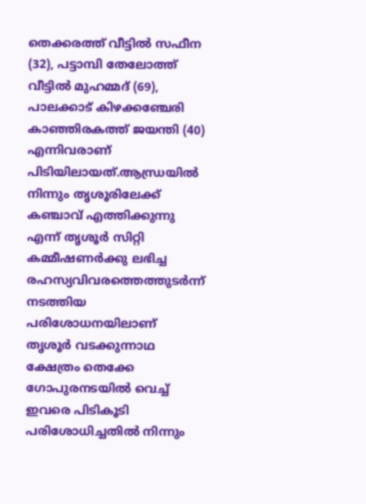തെക്കരത്ത് വീട്ടില്‍ സഫീന (32), പട്ടാമ്പി തേലോത്ത് വീട്ടില്‍ മുഹമ്മദ് (69), പാലക്കാട് കിഴക്കഞ്ചേരി കാഞ്ഞിരകത്ത് ജയന്തി (40) എന്നിവരാണ് പിടിയിലായത്.ആന്ധ്രയില്‍ നിന്നും തൃശൂരിലേക്ക് കഞ്ചാവ് എത്തിക്കുന്നു എന്ന് തൃശൂര്‍ സിറ്റി കമ്മീഷണര്‍ക്കു ലഭിച്ച രഹസ്യവിവരത്തെത്തുടര്‍ന്ന് നടത്തിയ പരിശോധനയിലാണ് തൃശൂര്‍ വടക്കുന്നാഥ ക്ഷേത്രം തെക്കേ ഗോപുരനടയില്‍ വെച്ച്‌ ഇവരെ പിടികൂടി പരിശോധിച്ചതില്‍ നിന്നും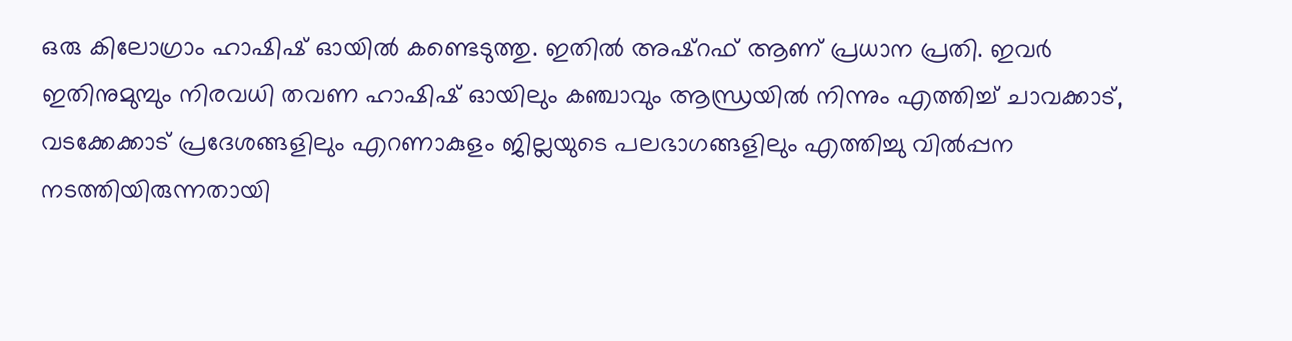ഒരു കിലോഗ്രാം ഹാഷിഷ് ഓയില്‍ കണ്ടെടുത്തു. ഇതില്‍ അഷ്റഫ് ആണ് പ്രധാന പ്രതി. ഇവര്‍ ഇതിനുമുമ്പും നിരവധി തവണ ഹാഷിഷ് ഓയിലും കഞ്ചാവും ആന്ധ്രയില്‍ നിന്നും എത്തിച്ച്‌ ചാവക്കാട്, വടക്കേക്കാട് പ്രദേശങ്ങളിലും എറണാകുളം ജില്ലയുടെ പലഭാഗങ്ങളിലും എത്തിച്ചു വില്‍പ്പന നടത്തിയിരുന്നതായി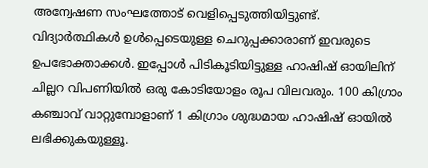അന്വേഷണ സംഘത്തോട് വെളിപ്പെടുത്തിയിട്ടുണ്ട്. വിദ്യാര്‍ത്ഥികള്‍ ഉള്‍പ്പെടെയുള്ള ചെറുപ്പക്കാരാണ് ഇവരുടെ ഉപഭോക്താക്കള്‍. ഇപ്പോള്‍ പിടികൂടിയിട്ടുള്ള ഹാഷിഷ് ഓയിലിന് ചില്ലറ വിപണിയില്‍ ഒരു കോടിയോളം രൂപ വിലവരും. 100 കിഗ്രാം കഞ്ചാവ് വാറ്റുമ്പോളാണ് 1 കിഗ്രാം ശുദ്ധമായ ഹാഷിഷ് ഓയില്‍ ലഭിക്കുകയുള്ളൂ.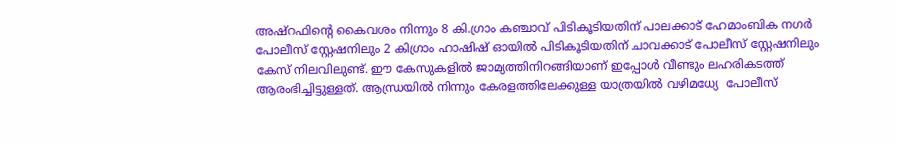അഷ്റഫിന്റെ കൈവശം നിന്നും 8 കി.ഗ്രാം കഞ്ചാവ് പിടികൂടിയതിന് പാലക്കാട് ഹേമാംബിക നഗര്‍ പോലീസ് സ്റ്റേഷനിലും 2 കിഗ്രാം ഹാഷിഷ് ഓയില്‍ പിടികൂടിയതിന് ചാവക്കാട് പോലീസ് സ്റ്റേഷനിലും കേസ് നിലവിലുണ്ട്. ഈ കേസുകളില്‍ ജാമ്യത്തിനിറങ്ങിയാണ് ഇപ്പോള്‍ വീണ്ടും ലഹരികടത്ത് ആരംഭിച്ചിട്ടുള്ളത്. ആന്ധ്രയില്‍ നിന്നും കേരളത്തിലേക്കുള്ള യാത്രയില്‍ വഴിമധ്യേ  പോലീസ്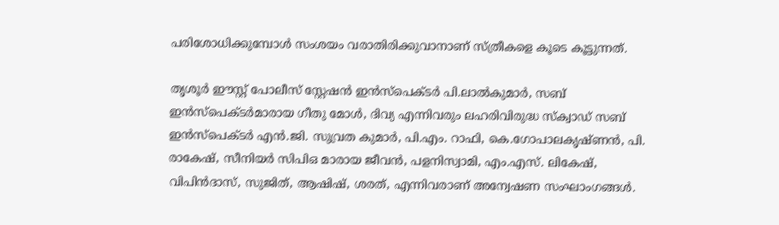പരിശോധിക്കുമ്പോള്‍ സംശയം വരാതിരിക്കുവാനാണ് സ്ത്രീകളെ കൂടെ കൂട്ടുന്നത്.

തൃശൂര്‍ ഈസ്റ്റ് പോലീസ് സ്റ്റേഷന്‍ ഇന്‍സ്പെക്ടര്‍ പി.ലാല്‍കുമാര്‍, സബ് ഇന്‍സ്പെക്ടര്‍മാരായ ഗീതു മോള്‍, ദിവ്യ എന്നിവരും ലഹരിവിരുദ്ധ സ്ക്വാഡ് സബ് ഇന്‍സ്പെക്ടര്‍ എന്‍.ജി. സുവ്രത കുമാര്‍, പി.എം. റാഫി, കെ.ഗോപാലകൃഷ്ണന്‍, പി. രാകേഷ്, സീനിയര്‍ സിപിഒ മാരായ ജീവന്‍, പളനിസ്വാമി, എം.എസ്. ലികേഷ്, വിപിന്‍ദാസ്, സുജിത്, ആഷിഷ്, ശരത്, എന്നിവരാണ് അന്വേഷണ സംഘാംഗങ്ങള്‍.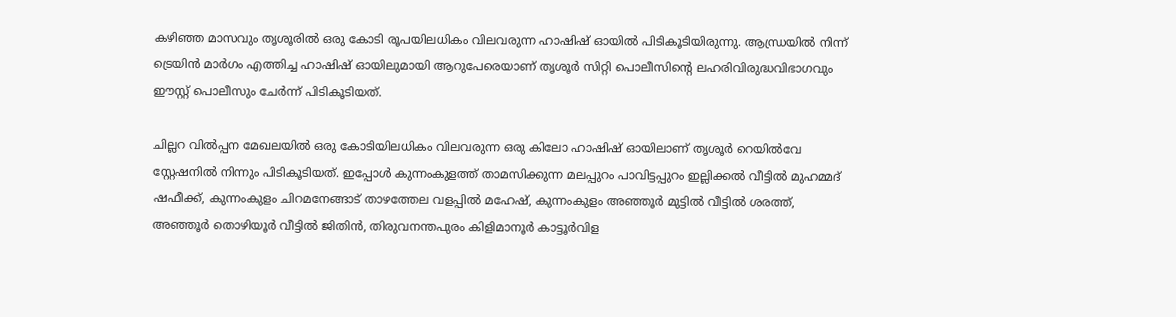കഴിഞ്ഞ മാസവും തൃശൂരില്‍ ഒരു കോടി രൂപയിലധികം വിലവരുന്ന ഹാഷിഷ് ഓയില്‍ പിടികൂടിയിരുന്നു. ആന്ധ്രയില്‍ നിന്ന് ട്രെയിന്‍ മാര്‍ഗം എത്തിച്ച ഹാഷിഷ് ഓയിലുമായി ആറുപേരെയാണ് തൃശൂര്‍ സിറ്റി പൊലീസിന്റെ ലഹരിവിരുദ്ധവിഭാഗവും ഈസ്റ്റ് പൊലീസും ചേര്‍ന്ന് പിടികൂടിയത്.

ചില്ലറ വില്‍പ്പന മേഖലയില്‍ ഒരു കോടിയിലധികം വിലവരുന്ന ഒരു കിലോ ഹാഷിഷ് ഓയിലാണ് തൃശൂര്‍ റെയില്‍വേ സ്റ്റേഷനില്‍ നിന്നും പിടികൂടിയത്. ഇപ്പോള്‍ കുന്നംകുളത്ത് താമസിക്കുന്ന മലപ്പുറം പാവിട്ടപ്പുറം ഇല്ലിക്കല്‍ വീട്ടില്‍ മുഹമ്മദ് ഷഫീക്ക്, കുന്നംകുളം ചിറമനേങ്ങാട് താഴത്തേല വളപ്പില്‍ മഹേഷ്, കുന്നംകുളം അഞ്ഞൂര്‍ മുട്ടില്‍ വീട്ടില്‍ ശരത്ത്, അഞ്ഞൂര്‍ തൊഴിയൂര്‍ വീട്ടില്‍ ജിതിന്‍, തിരുവനന്തപുരം കിളിമാനൂര്‍ കാട്ടൂര്‍വിള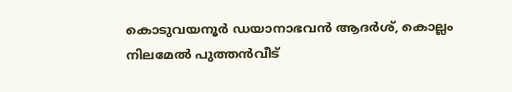കൊടുവയനൂര്‍ ഡയാനാഭവന്‍ ആദര്‍ശ്, കൊല്ലം നിലമേല്‍ പുത്തന്‍വീട്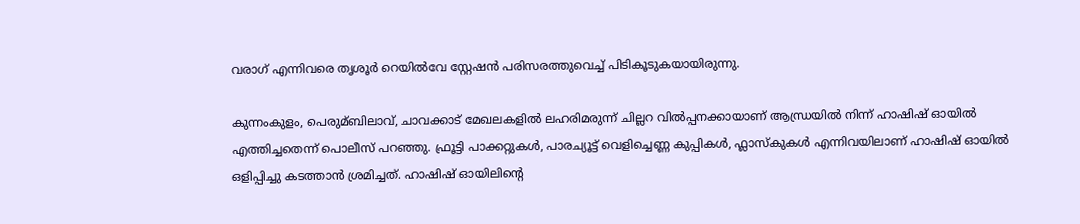വരാഗ് എന്നിവരെ തൃശൂര്‍ റെയില്‍വേ സ്റ്റേഷന്‍ പരിസരത്തുവെച്ച്‌ പിടികൂടുകയായിരുന്നു.

കുന്നംകുളം, പെരുമ്ബിലാവ്, ചാവക്കാട് മേഖലകളില്‍ ലഹരിമരുന്ന് ചില്ലറ വില്‍പ്പനക്കായാണ് ആന്ധ്രയില്‍ നിന്ന് ഹാഷിഷ് ഓയില്‍ എത്തിച്ചതെന്ന് പൊലീസ് പറഞ്ഞു. ഫ്രൂട്ടി പാക്കറ്റുകള്‍, പാരച്യൂട്ട് വെളിച്ചെണ്ണ കുപ്പികള്‍, ഫ്ലാസ്കുകള്‍ എന്നിവയിലാണ് ഹാഷിഷ് ഓയില്‍ ഒളിപ്പിച്ചു കടത്താന്‍ ശ്രമിച്ചത്. ഹാഷിഷ് ഓയിലിന്റെ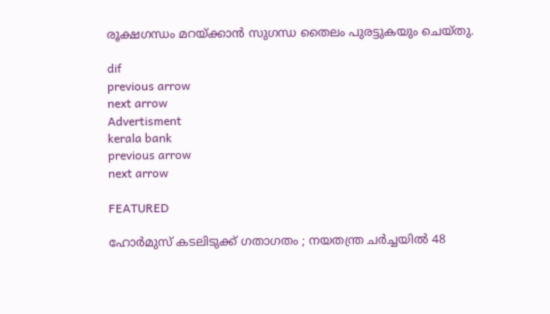രൂക്ഷഗന്ധം മറയ്ക്കാന്‍ സുഗന്ധ തൈലം പുരട്ടുകയും ചെയ്തു.

dif
previous arrow
next arrow
Advertisment
kerala bank
previous arrow
next arrow

FEATURED

ഹോർമുസ് കടലിടുക്ക് ഗതാഗതം ; നയതന്ത്ര ചർച്ചയിൽ 48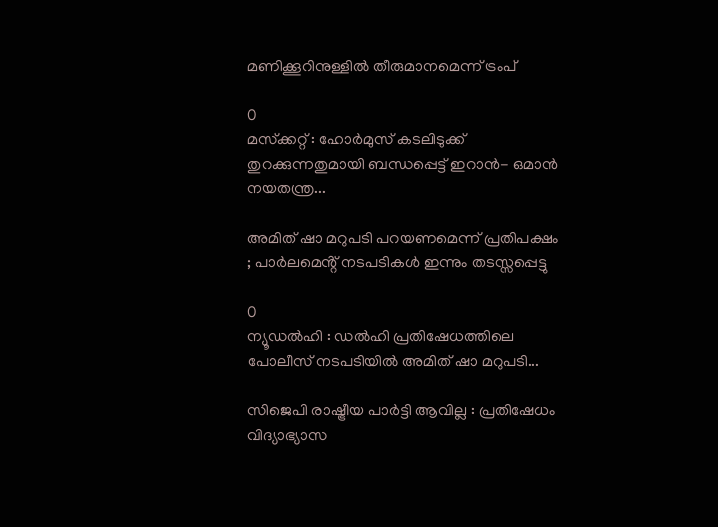മണിക്കൂറിനുള്ളിൽ തീരുമാനമെന്ന് ട്രംപ്

0
മസ്‌ക്കറ്റ് : ഹോർമുസ് കടലിടുക്ക് തുറക്കുന്നതുമായി ബന്ധപ്പെട്ട് ഇറാൻ- ഒമാൻ നയതന്ത്ര...

അമിത് ഷാ മറുപടി പറയണമെന്ന് പ്രതിപക്ഷം ; പാർലമെൻ്റ് നടപടികൾ ഇന്നും തടസ്സപ്പെട്ടു

0
ന്യൂഡൽഹി : ഡൽഹി പ്രതിഷേധത്തിലെ പോലീസ് നടപടിയിൽ അമിത് ഷാ മറുപടി...

സിജെപി രാഷ്ട്രീയ പാർട്ടി ആവില്ല : പ്രതിഷേധം വിദ്യാഭ്യാസ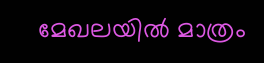മേഖലയിൽ മാത്രം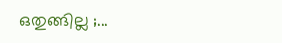ഒതുങ്ങില്ല ;...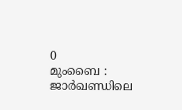0
മുംബൈ : ജാർഖണ്ഡിലെ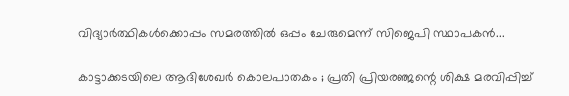വിദ്യാർത്ഥികൾക്കൊപ്പം സമരത്തിൽ ഒപ്പം ചേരുമെന്ന് സിജെപി സ്ഥാപകൻ...

കാട്ടാക്കടയിലെ ആദിശേഖർ കൊലപാതകം ; പ്രതി പ്രിയരഞ്ജന്റെ ശിക്ഷ മരവിപ്പിച്ച്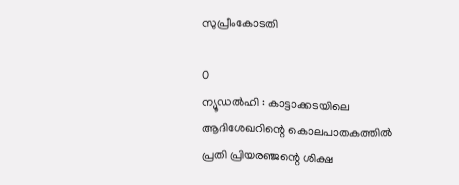സുപ്രീംകോടതി

0
ന്യൂഡൽഹി : കാട്ടാക്കടയിലെ ആദിശേഖറിന്റെ കൊലപാതകത്തിൽ പ്രതി പ്രിയരഞ്ജന്റെ ശിക്ഷ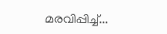മരവിപ്പിച്ച്...